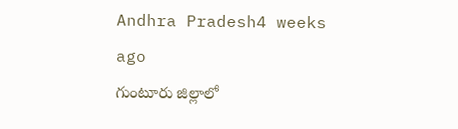Andhra Pradesh4 weeks ago
గుంటూరు జిల్లాలో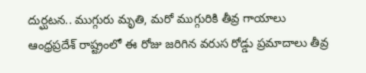దుర్ఘటన.. ముగ్గురు మృతి, మరో ముగ్గురికి తీవ్ర గాయాలు
ఆంధ్రప్రదేశ్ రాష్ట్రంలో ఈ రోజు జరిగిన వరుస రోడ్డు ప్రమాదాలు తీవ్ర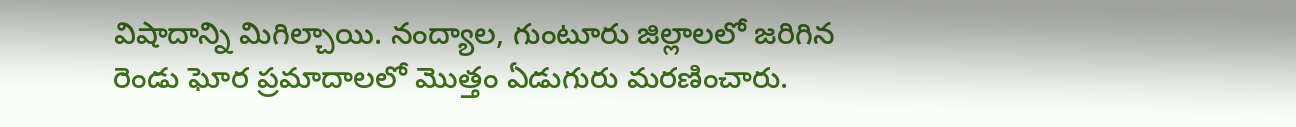విషాదాన్ని మిగిల్చాయి. నంద్యాల, గుంటూరు జిల్లాలలో జరిగిన రెండు ఘోర ప్రమాదాలలో మొత్తం ఏడుగురు మరణించారు.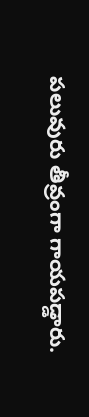పలువురు తీవ్రంగా గాయపడ్డారు.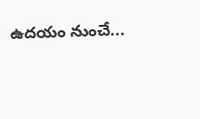ఉదయం నుంచే...